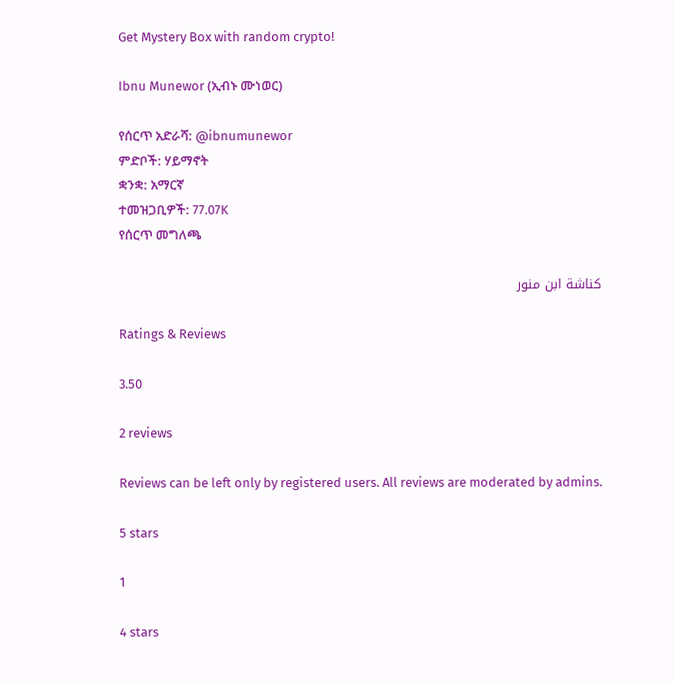Get Mystery Box with random crypto!

Ibnu Munewor (ኢብኑ ሙነወር)

የሰርጥ አድራሻ: @ibnumunewor
ምድቦች: ሃይማኖት
ቋንቋ: አማርኛ
ተመዝጋቢዎች: 77.07K
የሰርጥ መግለጫ

كناشة ابن منور

Ratings & Reviews

3.50

2 reviews

Reviews can be left only by registered users. All reviews are moderated by admins.

5 stars

1

4 stars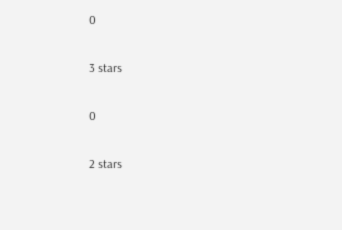0

3 stars

0

2 stars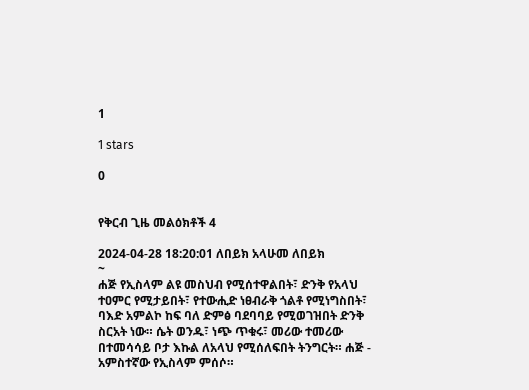1

1 stars

0


የቅርብ ጊዜ መልዕክቶች 4

2024-04-28 18:20:01 ለበይክ አላሁመ ለበይክ
~
ሐጅ የኢስላም ልዩ መስህብ የሚሰተዋልበት፣ ድንቅ የአላህ ተዐምር የሚታይበት፣ የተውሒድ ነፀብራቅ ጎልቶ የሚነግስበት፣ ባእድ አምልኮ ከፍ ባለ ድምፅ ባደባባይ የሚወገዝበት ድንቅ ስርአት ነው። ሴት ወንዱ፣ ነጭ ጥቁሩ፣ መሪው ተመሪው በተመሳሳይ ቦታ እኩል ለአላህ የሚሰለፍበት ትንግርት። ሐጅ - አምስተኛው የኢስላም ምሰሶ።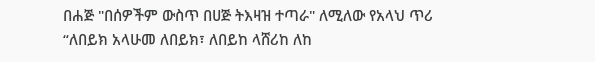በሐጅ "በሰዎችም ውስጥ በሀጅ ትእዛዝ ተጣራ" ለሚለው የአላህ ጥሪ “ለበይክ አላሁመ ለበይክ፣ ለበይከ ላሸሪከ ለከ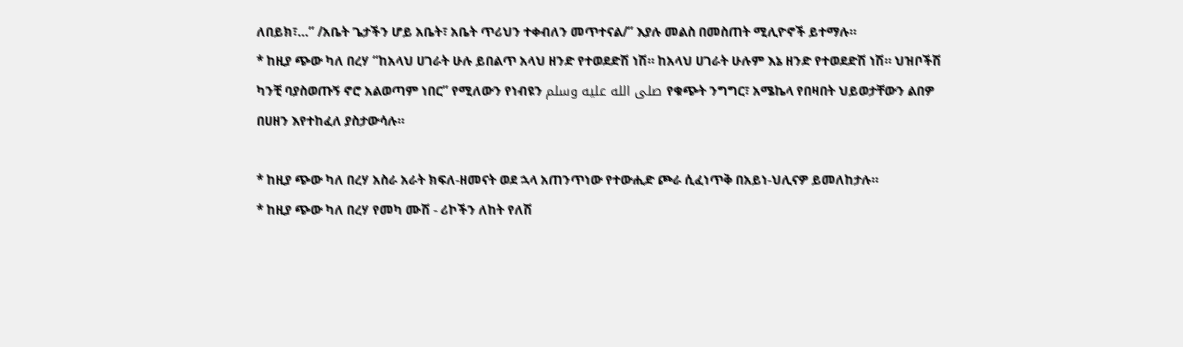ለበይክ፣…” /አቤት ጌታችን ሆይ አቤት፣ አቤት ጥሪህን ተቀብለን መጥተናል/” እያሉ መልስ በመስጠት ሚሊዮኖች ይተማሉ።
* ከዚያ ጭው ካለ በረሃ “ከአላህ ሀገራት ሁሉ ይበልጥ አላህ ዘንድ የተወደድሽ ነሽ። ከአላህ ሀገራት ሁሉም እኔ ዘንድ የተወደድሽ ነሽ። ህዝቦችሽ ካንቺ ባያስወጡኝ ኖሮ አልወጣም ነበር” የሚለውን የነብዩን صلى الله عليه وسلم የቁጭት ንግግር፣ አሜኬላ የበዛበት ህይወታቸውን ልበዎ በሀዘን እየተከፈለ ያስታውሳሉ።

* ከዚያ ጭው ካለ በረሃ አስራ አራት ክፍለ-ዘመናት ወደ ኋላ አጠንጥነው የተውሒድ ጮራ ሲፈነጥቅ በአይነ-ህሊናዎ ይመለከታሉ።
* ከዚያ ጭው ካለ በረሃ የመካ ሙሽ - ሪኮችን ለከት የለሽ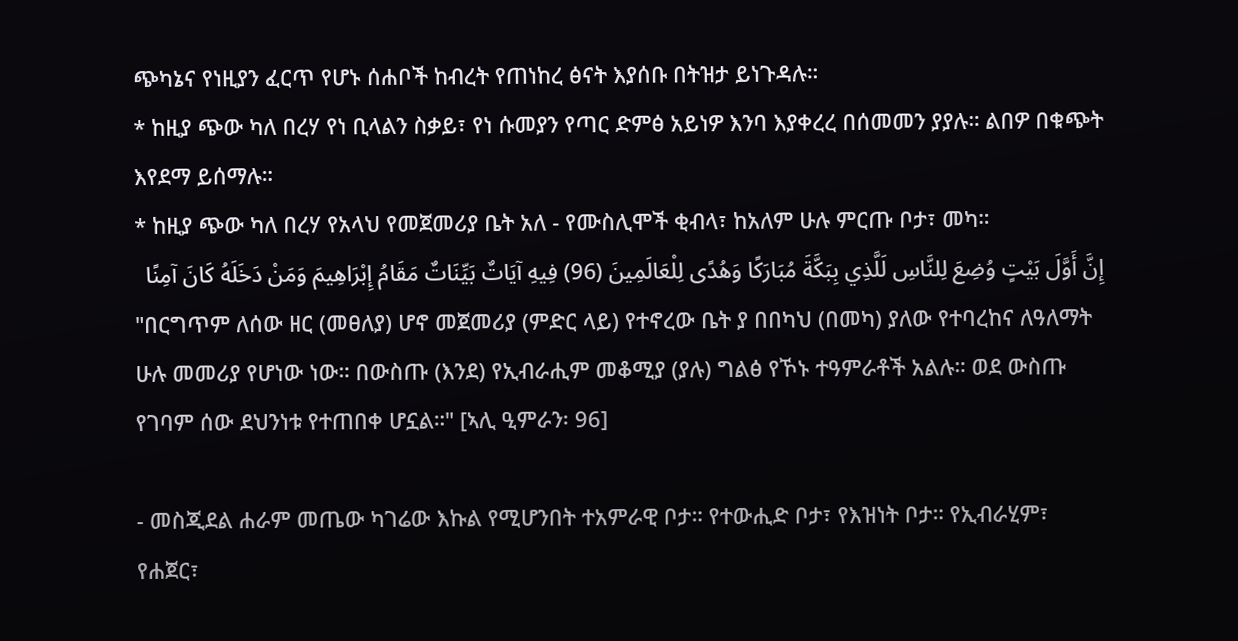ጭካኔና የነዚያን ፈርጥ የሆኑ ሰሐቦች ከብረት የጠነከረ ፅናት እያሰቡ በትዝታ ይነጉዳሉ።
* ከዚያ ጭው ካለ በረሃ የነ ቢላልን ስቃይ፣ የነ ሱመያን የጣር ድምፅ አይነዎ እንባ እያቀረረ በሰመመን ያያሉ። ልበዎ በቁጭት እየደማ ይሰማሉ።
* ከዚያ ጭው ካለ በረሃ የአላህ የመጀመሪያ ቤት አለ - የሙስሊሞች ቂብላ፣ ከአለም ሁሉ ምርጡ ቦታ፣ መካ።
إِنَّ أَوَّلَ بَيْتٍ وُضِعَ لِلنَّاسِ لَلَّذِي بِبَكَّةَ مُبَارَكًا وَهُدًى لِلْعَالَمِينَ (96) فِيهِ آيَاتٌ بَيِّنَاتٌ مَقَامُ إِبْرَاهِيمَ وَمَنْ دَخَلَهُ كَانَ آمِنًا
"በርግጥም ለሰው ዘር (መፀለያ) ሆኖ መጀመሪያ (ምድር ላይ) የተኖረው ቤት ያ በበካህ (በመካ) ያለው የተባረከና ለዓለማት ሁሉ መመሪያ የሆነው ነው። በውስጡ (እንደ) የኢብራሒም መቆሚያ (ያሉ) ግልፅ የኾኑ ተዓምራቶች አልሉ። ወደ ውስጡ የገባም ሰው ደህንነቱ የተጠበቀ ሆኗል።" [ኣሊ ዒምራን፡ 96]

- መስጂደል ሐራም መጤው ካገሬው እኩል የሚሆንበት ተአምራዊ ቦታ። የተውሒድ ቦታ፣ የእዝነት ቦታ። የኢብራሂም፣ የሐጀር፣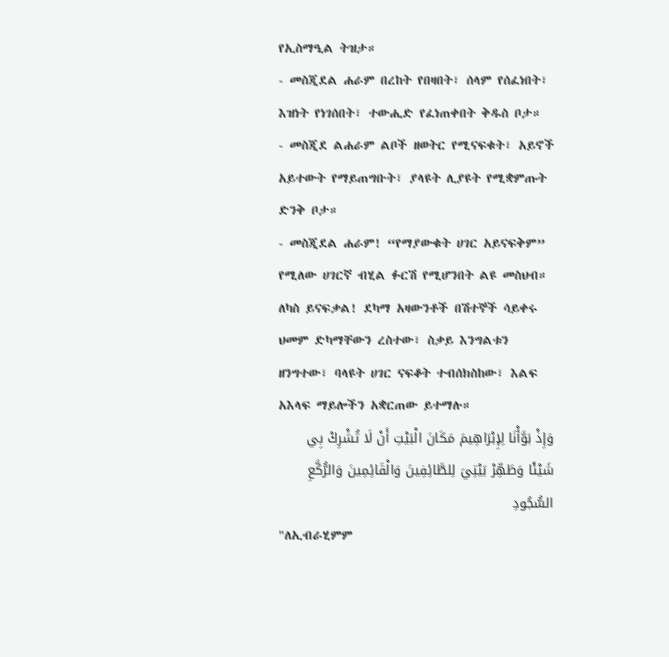የኢስማዒል ትዝታ።
- መስጂደል ሐራም በረከት የበዛበት፣ ሰላም የሰፈነበት፣ እዝነት የነገሰበት፣ ተውሒድ የፈነጠቀበት ቅዱስ ቦታ።
- መስጂደ ልሐራም ልቦች ዘወትር የሚናፍቁት፣ አይኖች አይተውት የማይጠግቡት፣ ያላዩት ሊያዩት የሚቋምጡት ድንቅ ቦታ።
- መስጂደል ሐራም! “የማያውቁት ሀገር አይናፍቅም” የሚለው ሀገርኛ ብሂል ፉርሽ የሚሆንበት ልዩ መስህብ። ለካስ ይናፍቃል! ደካማ አዛውንቶች በሽተኞች ሳይቀሩ ህመም ድካማቸውን ረስተው፣ ስቃይ እንግልቱን ዘንግተው፣ ባላዩት ሀገር ናፍቆት ተብሰክስከው፣ እልፍ አእላፍ ማይሎችን አቋርጠው ይተማሉ።
وَإِذْ بَوَّأْنَا لِإِبْرَاهِيمَ مَكَانَ الْبَيْتِ أَنْ لَا تُشْرِكْ بِي شَيْئًا وَطَهِّرْ بَيْتِيَ لِلطَّائِفِينَ وَالْقَائِمِينَ وَالرُّكَّعِ السُّجُودِ
"ለኢብራሂምም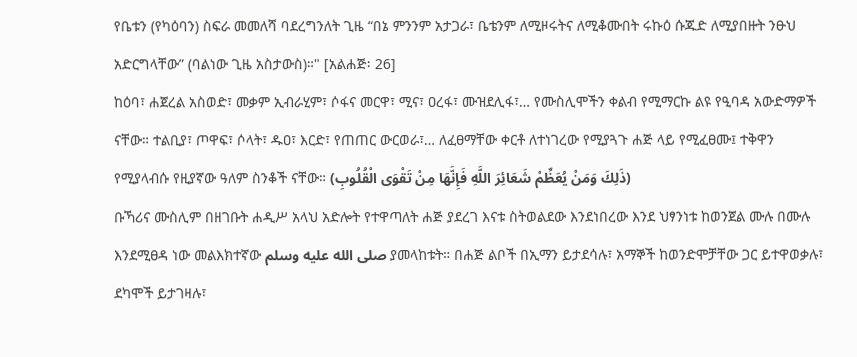የቤቱን (የካዕባን) ስፍራ መመለሻ ባደረግንለት ጊዜ “በኔ ምንንም አታጋራ፣ ቤቴንም ለሚዞሩትና ለሚቆሙበት ሩኩዕ ሱጁድ ለሚያበዙት ንፁህ አድርግላቸው” (ባልነው ጊዜ አስታውስ)።" [አልሐጅ፡ 26]
ከዕባ፣ ሐጀረል አስወድ፣ መቃም ኢብራሂም፣ ሶፋና መርዋ፣ ሚና፣ ዐረፋ፣ ሙዝደሊፋ፣… የሙስሊሞችን ቀልብ የሚማርኩ ልዩ የዒባዳ አውድማዎች ናቸው። ተልቢያ፣ ጦዋፍ፣ ሶላት፣ ዱዐ፣ እርድ፣ የጠጠር ውርወራ፣… ለፈፀማቸው ቀርቶ ለተነገረው የሚያጓጉ ሐጅ ላይ የሚፈፀሙ፤ ተቅዋን የሚያላብሱ የዚያኛው ዓለም ስንቆች ናቸው። (ذَلِكَ وَمَنْ يُعَظِّمْ شَعَائِرَ اللَّهِ فَإِنَّهَا مِنْ تَقْوَى الْقُلُوبِ)
ቡኻሪና ሙስሊም በዘገቡት ሐዲሥ አላህ አድሎት የተዋጣለት ሐጅ ያደረገ እናቱ ስትወልደው እንደነበረው እንደ ህፃንነቱ ከወንጀል ሙሉ በሙሉ እንደሚፀዳ ነው መልእክተኛው صلى الله عليه وسلم ያመላከቱት። በሐጅ ልቦች በኢማን ይታደሳሉ፣ አማኞች ከወንድሞቻቸው ጋር ይተዋወቃሉ፣ ደካሞች ይታገዛሉ፣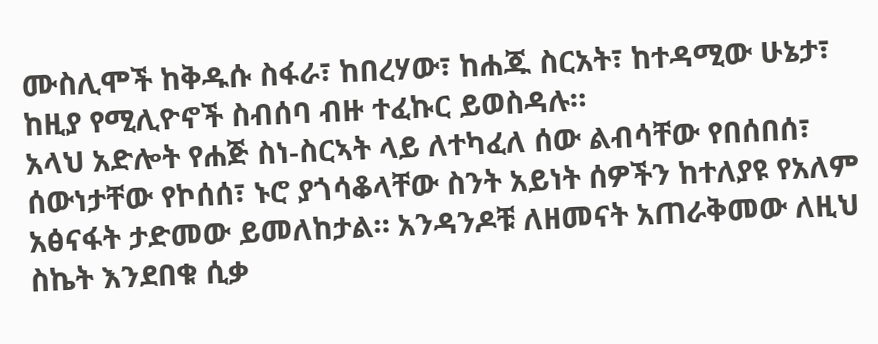ሙስሊሞች ከቅዱሱ ስፋራ፣ ከበረሃው፣ ከሐጁ ስርአት፣ ከተዳሚው ሁኔታ፣ ከዚያ የሚሊዮኖች ስብሰባ ብዙ ተፈኩር ይወስዳሉ።
አላህ አድሎት የሐጅ ስነ-ስርኣት ላይ ለተካፈለ ሰው ልብሳቸው የበሰበሰ፣ ሰውነታቸው የኮሰሰ፣ ኑሮ ያጎሳቆላቸው ስንት አይነት ሰዎችን ከተለያዩ የአለም አፅናፋት ታድመው ይመለከታል። አንዳንዶቹ ለዘመናት አጠራቅመው ለዚህ ስኬት እንደበቁ ሲቃ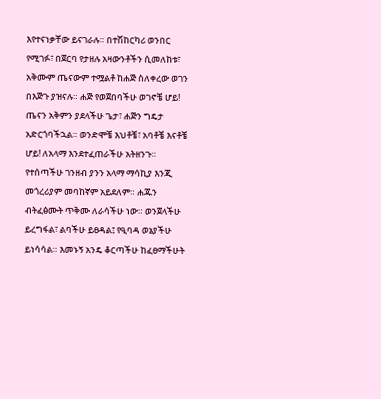እየተናነቃቸው ይናገራሉ። በተሽከርካሪ ወንበር የሚገፉ፣ በጀርባ የታዘሉ አዛውንቶችን ሲመለከቱ፣ አቅሙም ጤናውም ተሟልቶ ከሐጅ ስለቀረው ወገን በእጅጉ ያዝናሉ። ሐጅ የወጀበባችሁ ወገኖቼ ሆይ! ጤናን አቅምን ያደላችሁ ጌታ፣ ሐጅን ግዴታ አድርጎባችኋል። ወንድሞቼ እህቶቼ፣ አባቶቼ እናቶቼ ሆይ! ለአላማ እንደተፈጠራችሁ አትዘንጉ። የተሰጣችሁ ገንዘብ ያንን አላማ ማሳኪያ እንጂ መጎረሪያም መባከኛም አይደለም። ሐጁን ብትፈፅሙት ጥቅሙ ለራሳችሁ ነው። ወንጀላችሁ ይረግፋል፣ ልባችሁ ይፀዳል፤ የዒባዳ ወኔያችሁ ይነሳሳል። እመኑኝ አንዴ ቆርጣችሁ ከፈፀማችሁት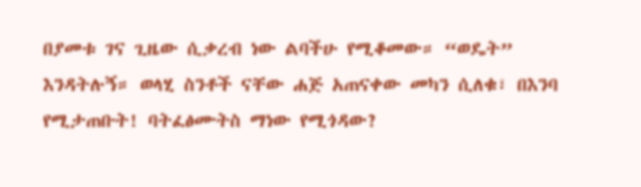በያመቱ ገና ጊዜው ሲቃረብ ነው ልባችሁ የሚቆመው። “ወዴት” እንዳትሉኝ። ወላሂ ስንቶች ናቸው ሐጅ አጠናቀው መካን ሲለቁ፣ በእንባ የሚታጠቡት! ባትፈፅሙትስ ማነው የሚጎዳው?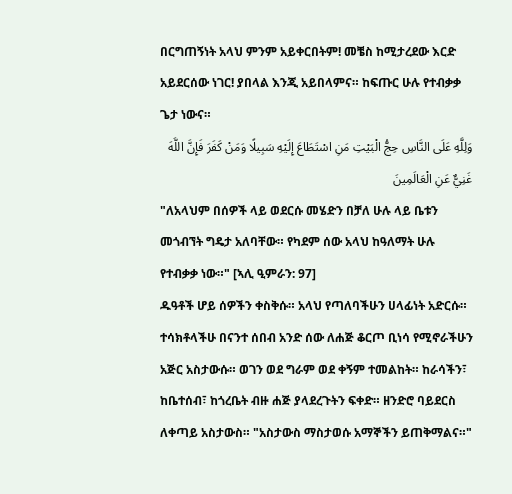በርግጠኝነት አላህ ምንም አይቀርበትም! መቼስ ከሚታረደው እርድ አይደርሰው ነገር! ያበላል እንጂ አይበላምና። ከፍጡር ሁሉ የተብቃቃ ጌታ ነውና።
وَلِلَّهِ عَلَى النَّاسِ حِجُّ الْبَيْتِ مَنِ اسْتَطَاعَ إِلَيْهِ سَبِيلًا وَمَنْ كَفَرَ فَإِنَّ اللَّهَ غَنِيٌّ عَنِ الْعَالَمِينَ
"ለአላህም በሰዎች ላይ ወደርሱ መሄድን በቻለ ሁሉ ላይ ቤቱን መጎብኘት ግዴታ አለባቸው። የካደም ሰው አላህ ከዓለማት ሁሉ የተብቃቃ ነው።" [ኣሊ ዒምራን: 97]
ዱዓቶች ሆይ ሰዎችን ቀስቅሱ። አላህ የጣለባችሁን ሀላፊነት አድርሱ። ተሳክቶላችሁ በናንተ ሰበብ አንድ ሰው ለሐጅ ቆርጦ ቢነሳ የሚኖራችሁን አጅር አስታውሱ። ወገን ወደ ግራም ወደ ቀኝም ተመልከት። ከራሳችን፣ ከቤተሰብ፣ ከጎረቤት ብዙ ሐጅ ያላደረጉትን ፍቀድ። ዘንድሮ ባይደርስ ለቀጣይ አስታውስ። "አስታውስ ማስታወሱ አማኞችን ይጠቅማልና።"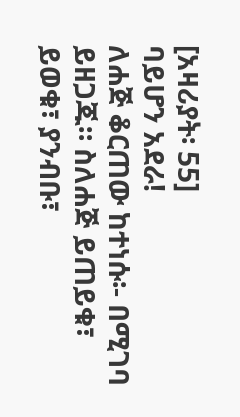[አዛሪያት፡ 55]
ባይሆን አደራ!
ለሐጅ ቆርጠው ከተነሱ፡- በሚገባ ይዘጋጁ። ስለሐጅ ይጠይቁ፣ ይወቁ፣ ያንብቡ፣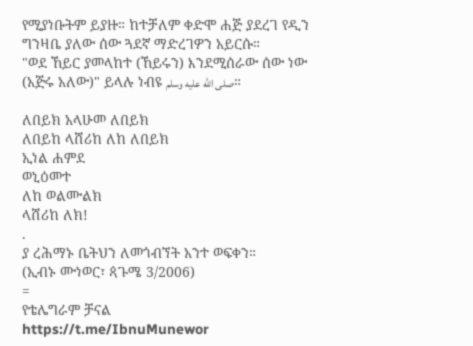የሚያነቡትም ይያዙ። ከተቻለም ቀድሞ ሐጅ ያደረገ የዲን ግንዛቤ ያለው ሰው ጓደኛ ማድረገዎን አይርሱ።
"ወደ ኸይር ያመላከተ (ኸይሩን) እንደሚሰራው ሰው ነው (አጅሩ አለው)" ይላሉ ነብዩ صلى الله عليه وسلم።

ለበይክ አላሁመ ለበይክ
ለበይከ ላሸሪከ ለከ ለበይክ
ኢነል ሐምደ
ወኒዕመተ
ለከ ወልሙልክ
ላሸሪከ ለክ!
.
ያ ረሕማኑ ቤትህን ለመጎብኘት አንተ ወፍቀን።
(ኢብኑ ሙነወር፣ ጳጉሜ 3/2006)
=
የቴሌግራም ቻናል
https://t.me/IbnuMunewor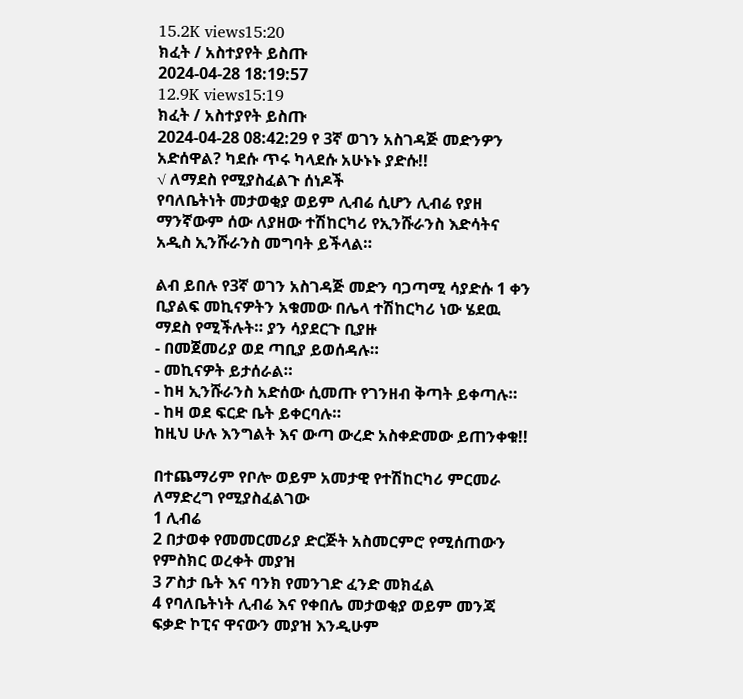15.2K views15:20
ክፈት / አስተያየት ይስጡ
2024-04-28 18:19:57
12.9K views15:19
ክፈት / አስተያየት ይስጡ
2024-04-28 08:42:29 የ 3ኛ ወገን አስገዳጅ መድንዎን አድሰዋል? ካደሱ ጥሩ ካላደሱ አሁኑኑ ያድሱ!!
√ ለማደስ የሚያስፈልጉ ሰነዶች
የባለቤትነት መታወቂያ ወይም ሊብሬ ሲሆን ሊብሬ የያዘ ማንኛውም ሰው ለያዘው ተሽከርካሪ የኢንሹራንስ እድሳትና አዲስ ኢንሹራንስ መግባት ይችላል።

ልብ ይበሉ የ3ኛ ወገን አስገዳጅ መድን ባጋጣሚ ሳያድሱ 1 ቀን ቢያልፍ መኪናዎትን አቁመው በሌላ ተሽከርካሪ ነው ሄደዉ ማደስ የሚችሉት። ያን ሳያደርጉ ቢያዙ
- በመጀመሪያ ወደ ጣቢያ ይወሰዳሉ።
- መኪናዎት ይታሰራል።
- ከዛ ኢንሹራንስ አድሰው ሲመጡ የገንዘብ ቅጣት ይቀጣሉ።
- ከዛ ወደ ፍርድ ቤት ይቀርባሉ።
ከዚህ ሁሉ እንግልት እና ውጣ ውረድ አስቀድመው ይጠንቀቁ!!

በተጨማሪም የቦሎ ወይም አመታዊ የተሽከርካሪ ምርመራ ለማድረግ የሚያስፈልገው
1 ሊብሬ
2 በታወቀ የመመርመሪያ ድርጅት አስመርምሮ የሚሰጠውን የምስክር ወረቀት መያዝ
3 ፖስታ ቤት እና ባንክ የመንገድ ፈንድ መክፈል
4 የባለቤትነት ሊብሬ እና የቀበሌ መታወቂያ ወይም መንጃ ፍቃድ ኮፒና ዋናውን መያዝ እንዲሁም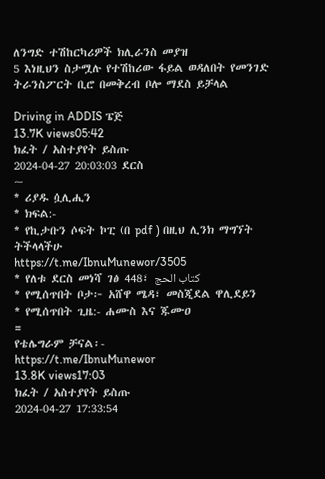ለንግድ ተሽከርካሪዎች ክሊራንስ መያዝ
5 እነዚህን ስታሟሉ የተሽከሪው ፋይል ወዳለበት የመንገድ ትራንስፖርት ቢሮ በመቅረብ ቦሎ ማደስ ይቻላል

Driving in ADDIS ፔጅ
13.7K views05:42
ክፈት / አስተያየት ይስጡ
2024-04-27 20:03:03 ደርስ
~
* ሪያዱ ሷሊሒን
* ክፍል:-
* የኪታቡን ሶፍት ኮፒ (በ pdf ) በዚህ ሊንክ ማግኘት ትችላላችሁ
https://t.me/IbnuMunewor/3505
* የለቱ ደርስ መነሻ ገፅ 448፣ كتاب الحج
* የሚሰጥበት ቦታ፦ አሸዋ ሜዳ፣ መስጂደል ዋሊደይን
* የሚሰጥበት ጊዜ:- ሐሙስ እና ጁሙዐ
=
የቴሌግራም ቻናል፡-
https://t.me/IbnuMunewor
13.8K views17:03
ክፈት / አስተያየት ይስጡ
2024-04-27 17:33:54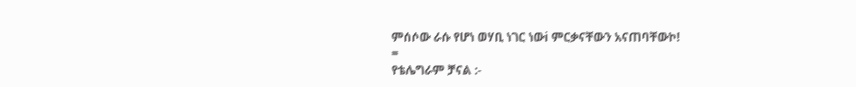ምሰሶው ራሱ የሆነ ወሃቢ ነገር ነውi ምርቃናቸውን አናጠባቸውኮ!
=
የቴሌግራም ቻናል :-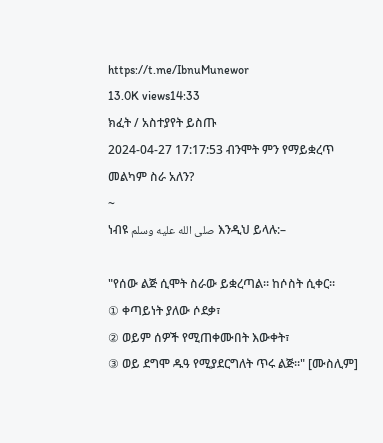https://t.me/IbnuMunewor
13.0K views14:33
ክፈት / አስተያየት ይስጡ
2024-04-27 17:17:53 ብንሞት ምን የማይቋረጥ መልካም ስራ አለን?
~
ነብዩ صلى الله عليه وسلم እንዲህ ይላሉ:–

"የሰው ልጅ ሲሞት ስራው ይቋረጣል። ከሶስት ሲቀር።
① ቀጣይነት ያለው ሶደቃ፣
② ወይም ሰዎች የሚጠቀሙበት እውቀት፣
③ ወይ ደግሞ ዱዓ የሚያደርግለት ጥሩ ልጅ።" [ሙስሊም]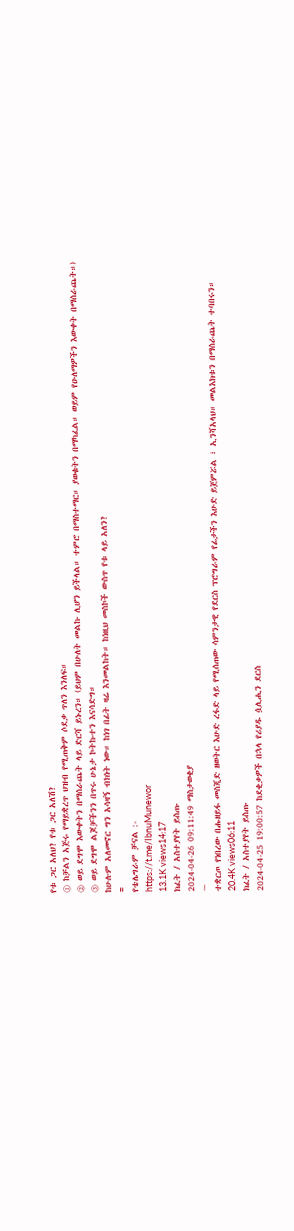የቱ ጋር አለህ? የቱ ጋር አለሽ?
① ከቻልን አጅሩ የማይቋረጥ ህዝብ የሚጠቅም ሶደቃ ጥለን እንለፍ።
② ወይ ደግሞ እውቀትን በማሰራጨት ላይ ድርሻ ይኑረን። (ይህም በሁለት መልኩ ሊሆን ይችላል። ተምሮ በማስተማር። ያወቁትን በማካፈል። ወይም የዑለማዎችን እውቀት በማሰራጨት።)
③ ወይ ደግሞ ልጆቻችንን በጥሩ ሁኔታ ኮትኩተን እናሳድግ።
ከሁሉም አለመኖር ግን አሳዛኝ ብክነት ነው። ከነገ በፊት ዛሬ እንመልከት። ከነዚህ መስኮች ውስጥ የቱ ላይ አለን?
=
የቴሌግራም ቻናል :-
https://t.me/IbnuMunewor
13.1K views14:17
ክፈት / አስተያየት ይስጡ
2024-04-26 09:11:49 ማስታወቂያ
~
ተቋርጦ የነበረው በሑዘይፋ መስጂድ ዘወትር እሁድ ረፋድ ላይ የሚሰጠው ሳምንታዊ የደርስ ፕሮግራም የፊታችን እሁድ ይጀምሯል ፣ ኢንሻአላህ። መልእክቱን በማሰራጨት ተባበሩን።
20.4K views06:11
ክፈት / አስተያየት ይስጡ
2024-04-25 19:00:57 ከደቂቃዎች በኋላ የሪያዱ ሷሊሒን ደርስ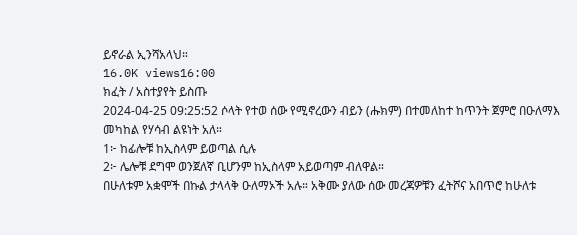ይኖራል ኢንሻአላህ።
16.0K views16:00
ክፈት / አስተያየት ይስጡ
2024-04-25 09:25:52 ሶላት የተወ ሰው የሚኖረውን ብይን (ሑክም) በተመለከተ ከጥንት ጀምሮ በዑለማእ መካከል የሃሳብ ልዩነት አለ።
1፦ ከፊሎቹ ከኢስላም ይወጣል ሲሉ
2፦ ሌሎቹ ደግሞ ወንጀለኛ ቢሆንም ከኢስላም አይወጣም ብለዋል።
በሁለቱም አቋሞች በኩል ታላላቅ ዑለማኦች አሉ። አቅሙ ያለው ሰው መረጃዎቹን ፈትሾና አበጥሮ ከሁለቱ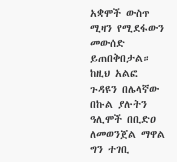አቋሞች ውስጥ ሚዛን የሚደፋውን መውሰድ ይጠበቅበታል። ከዚህ አልፎ ጉዳዩን በሌላኛው በኩል ያሉትን ዓሊሞች በቢድዐ ለመወንጀል ማዋል ግን ተገቢ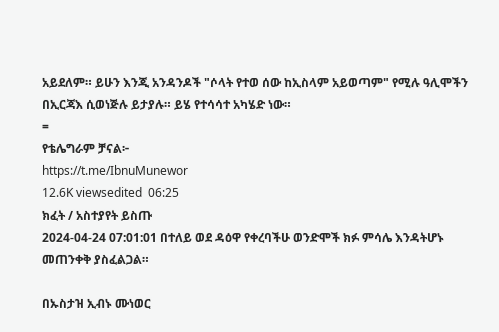አይደለም። ይሁን እንጂ አንዳንዶች "ሶላት የተወ ሰው ከኢስላም አይወጣም" የሚሉ ዓሊሞችን በኢርጃእ ሲወነጅሉ ይታያሉ። ይሄ የተሳሳተ አካሄድ ነው።
=
የቴሌግራም ቻናል፦
https://t.me/IbnuMunewor
12.6K viewsedited  06:25
ክፈት / አስተያየት ይስጡ
2024-04-24 07:01:01 በተለይ ወደ ዳዕዋ የቀረባችሁ ወንድሞች ክፉ ምሳሌ እንዳትሆኑ መጠንቀቅ ያስፈልጋል።

በኡስታዝ ኢብኑ ሙነወር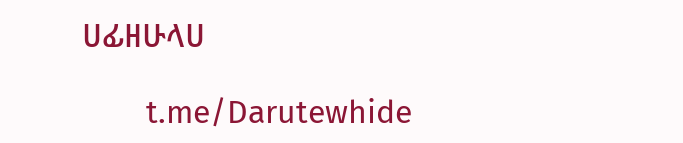ሀፊዘሁላሀ

        t.me/Darutewhide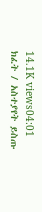14.1K views04:01
ክፈት / አስተያየት ይስጡ